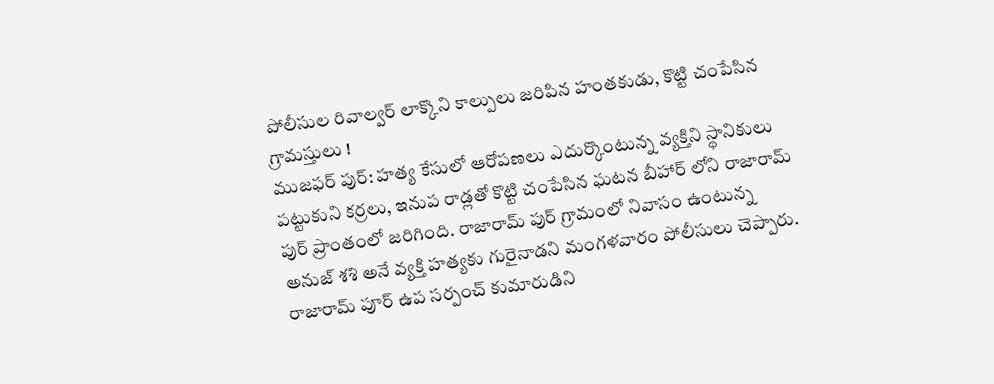పోలీసుల రివాల్వర్ లాక్కొని కాల్పులు జరిపిన హంతకుడు, కొట్టి చంపేసిన గ్రామస్తులు !
ముజఫర్ పుర్: హత్య కేసులో ఆరోపణలు ఎదుర్కొంటున్న వ్యక్తిని స్థానికులు పట్టుకుని కర్రలు, ఇనుప రాడ్లతో కొట్టి చంపేసిన ఘటన బీహార్ లోని రాజారామ్ పుర్ ప్రాంతంలో జరిగింది. రాజారామ్ పుర్ గ్రామంలో నివాసం ఉంటున్న అనుజ్ శశి అనే వ్యక్తి హత్యకు గురైనాడని మంగళవారం పోలీసులు చెప్పారు.
రాజారామ్ పూర్ ఉప సర్పంచ్ కుమారుడిని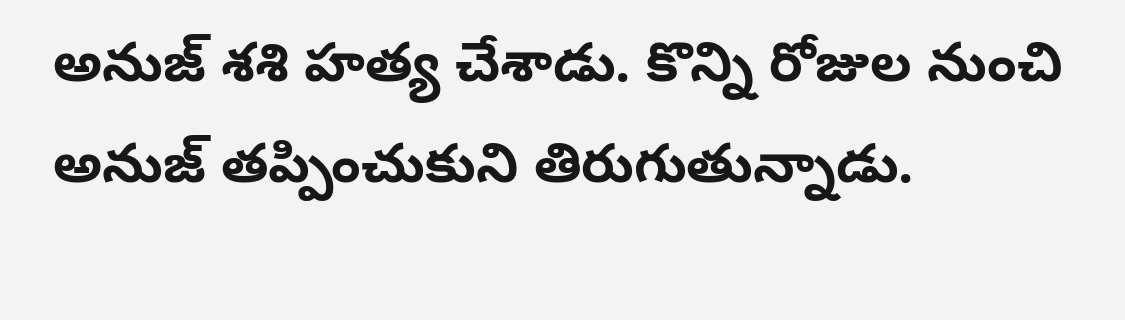అనుజ్ శశి హత్య చేశాడు. కొన్ని రోజుల నుంచి అనుజ్ తప్పించుకుని తిరుగుతున్నాడు.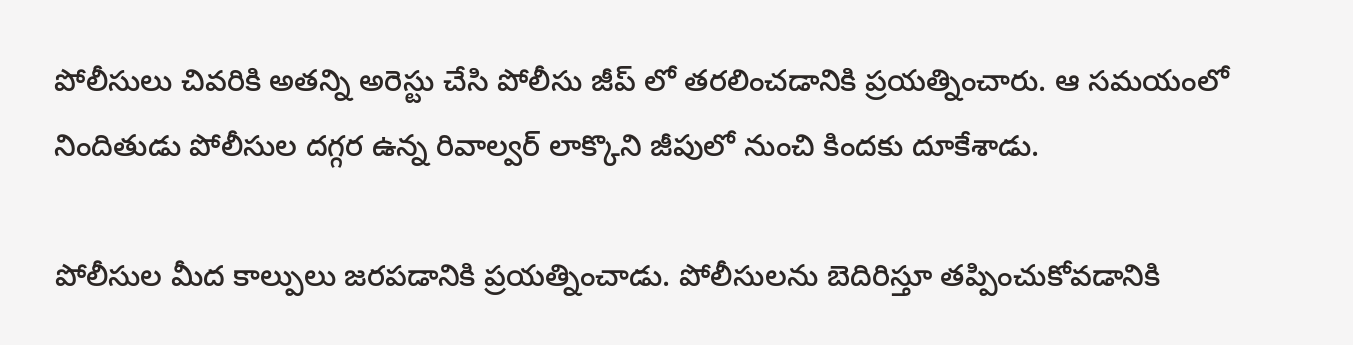పోలీసులు చివరికి అతన్ని అరెస్టు చేసి పోలీసు జీప్ లో తరలించడానికి ప్రయత్నించారు. ఆ సమయంలో నిందితుడు పోలీసుల దగ్గర ఉన్న రివాల్వర్ లాక్కొని జీపులో నుంచి కిందకు దూకేశాడు.

పోలీసుల మీద కాల్పులు జరపడానికి ప్రయత్నించాడు. పోలీసులను బెదిరిస్తూ తప్పించుకోవడానికి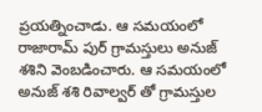ప్రయత్నించాడు. ఆ సమయంలో రాజారామ్ పుర్ గ్రామస్తులు అనుజ్ శశిని వెంబడించారు. ఆ సమయంలో అనుజ్ శశి రివాల్వర్ తో గ్రామస్తుల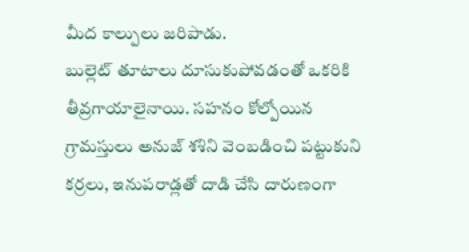మీద కాల్పులు జరిపాడు.
బుల్లెట్ తూటాలు దూసుకుపోవడంతో ఒకరికి తీవ్రగాయాలైనాయి. సహనం కోల్పోయిన గ్రామస్తులు అనుజ్ శశిని వెంబడించి పట్టుకుని కర్రలు, ఇనుపరాడ్లతో దాడి చేసి దారుణంగా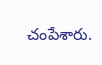చంపేశారు.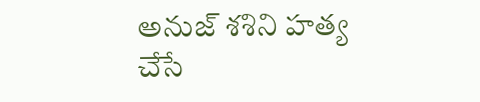అనుజ్ శశిని హత్య చేసే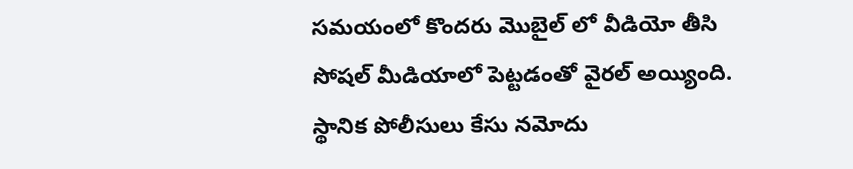సమయంలో కొందరు మొబైల్ లో వీడియో తీసి సోషల్ మీడియాలో పెట్టడంతో వైరల్ అయ్యింది. స్థానిక పోలీసులు కేసు నమోదు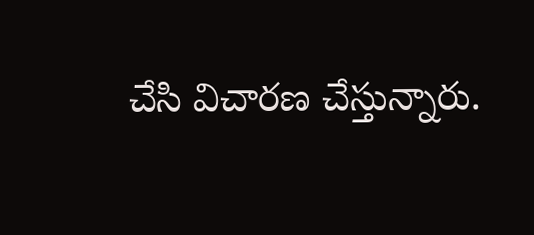చేసి విచారణ చేస్తున్నారు.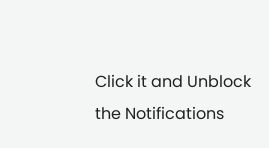Click it and Unblock the Notifications